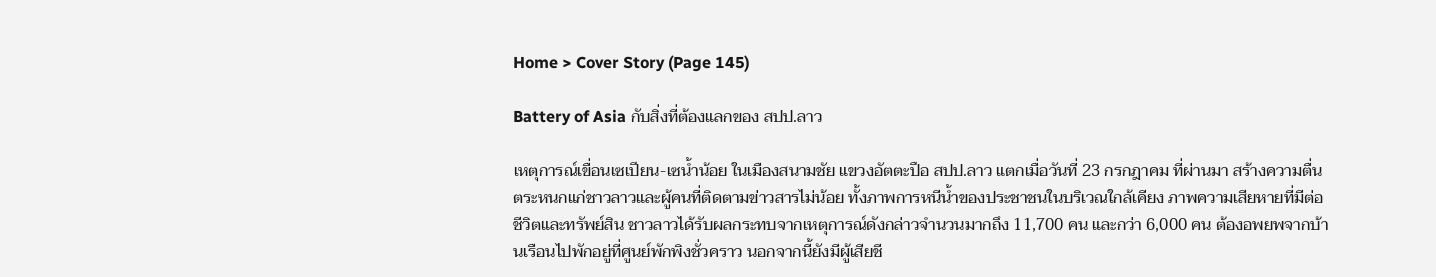Home > Cover Story (Page 145)

Battery of Asia กับสิ่งที่ต้องแลกของ สปป.ลาว

เหตุการณ์เขื่อนเซเปียน-เซน้ำน้อย ในเมืองสนามชัย แขวงอัตตะปือ สปป.ลาว แตกเมื่อวันที่ 23 กรกฎาคม ที่ผ่านมา สร้างความตื่นตระหนกแก่ชาวลาวและผู้คนที่ติดตามข่าวสารไม่น้อย ทั้งภาพการหนีน้ำของประชาชนในบริเวณใกล้เคียง ภาพความเสียหายที่มีต่อชีวิตและทรัพย์สิน ชาวลาวได้รับผลกระทบจากเหตุการณ์ดังกล่าวจำนวนมากถึง 11,700 คน และกว่า 6,000 คน ต้องอพยพจากบ้านเรือนไปพักอยู่ที่ศูนย์พักพิงชั่วคราว นอกจากนี้ยังมีผู้เสียชี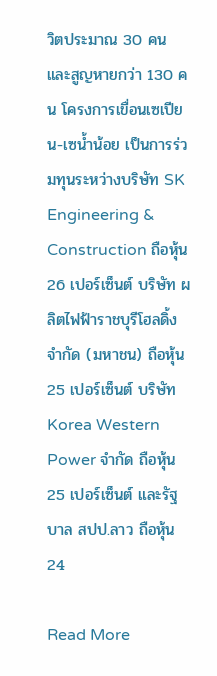วิตประมาณ 30 คน และสูญหายกว่า 130 คน โครงการเขื่อนเซเปียน-เซน้ำน้อย เป็นการร่วมทุนระหว่างบริษัท SK Engineering & Construction ถือหุ้น 26 เปอร์เซ็นต์ บริษัท ผลิตไฟฟ้าราชบุรีโฮลดิ้ง จำกัด (มหาชน) ถือหุ้น 25 เปอร์เซ็นต์ บริษัท Korea Western Power จำกัด ถือหุ้น 25 เปอร์เซ็นต์ และรัฐบาล สปป.ลาว ถือหุ้น 24

Read More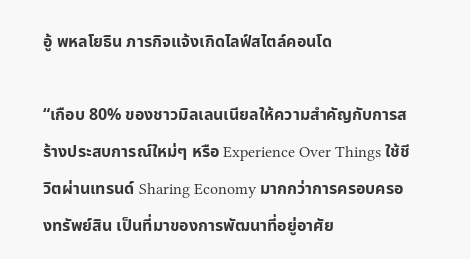อู้ พหลโยธิน ภารกิจแจ้งเกิดไลฟ์สไตล์คอนโด

“เกือบ 80% ของชาวมิลเลนเนียลให้ความสำคัญกับการสร้างประสบการณ์ใหม่ๆ หรือ Experience Over Things ใช้ชีวิตผ่านเทรนด์ Sharing Economy มากกว่าการครอบครองทรัพย์สิน เป็นที่มาของการพัฒนาที่อยู่อาศัย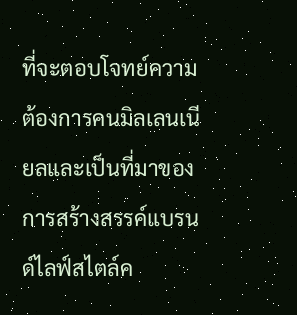ที่จะตอบโจทย์ความต้องการคนมิลเลนเนียลและเป็นที่มาของการสร้างสรรค์แบรนด์ไลฟ์สไตล์ค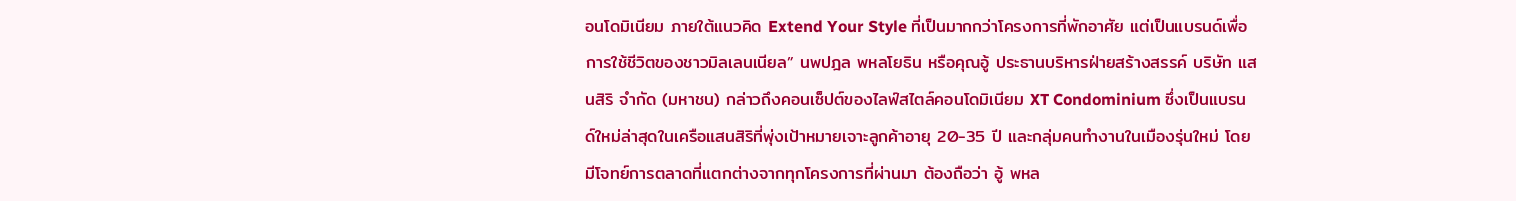อนโดมิเนียม ภายใต้แนวคิด Extend Your Style ที่เป็นมากกว่าโครงการที่พักอาศัย แต่เป็นแบรนด์เพื่อการใช้ชีวิตของชาวมิลเลนเนียล” นพปฎล พหลโยธิน หรือคุณอู้ ประธานบริหารฝ่ายสร้างสรรค์ บริษัท แสนสิริ จำกัด (มหาชน) กล่าวถึงคอนเซ็ปต์ของไลฟ์สไตล์คอนโดมิเนียม XT Condominium ซึ่งเป็นแบรนด์ใหม่ล่าสุดในเครือแสนสิริที่พุ่งเป้าหมายเจาะลูกค้าอายุ 20-35 ปี และกลุ่มคนทำงานในเมืองรุ่นใหม่ โดยมีโจทย์การตลาดที่แตกต่างจากทุกโครงการที่ผ่านมา ต้องถือว่า อู้ พหล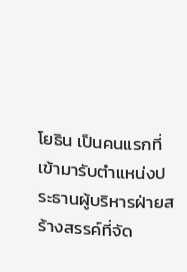โยธิน เป็นคนแรกที่เข้ามารับตำแหน่งประธานผู้บริหารฝ่ายสร้างสรรค์ที่จัด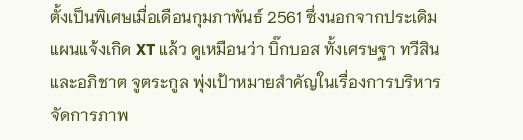ตั้งเป็นพิเศษเมื่อเดือนกุมภาพันธ์ 2561 ซึ่งนอกจากประเดิมแผนแจ้งเกิด XT แล้ว ดูเหมือนว่า บิ๊กบอส ทั้งเศรษฐา ทวีสิน และอภิชาต จูตระกูล พุ่งเป้าหมายสำคัญในเรื่องการบริหารจัดการภาพ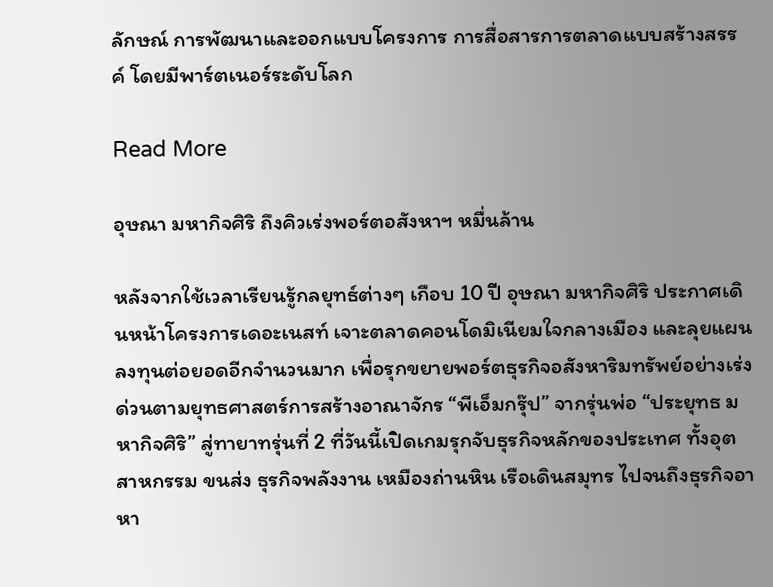ลักษณ์ การพัฒนาและออกแบบโครงการ การสื่อสารการตลาดแบบสร้างสรรค์ โดยมีพาร์ตเนอร์ระดับโลก

Read More

อุษณา มหากิจศิริ ถึงคิวเร่งพอร์ตอสังหาฯ หมื่นล้าน

หลังจากใช้เวลาเรียนรู้กลยุทธ์ต่างๆ เกือบ 10 ปี อุษณา มหากิจศิริ ประกาศเดินหน้าโครงการเดอะเนสท์ เจาะตลาดคอนโดมิเนียมใจกลางเมือง และลุยแผนลงทุนต่อยอดอีกจำนวนมาก เพื่อรุกขยายพอร์ตธุรกิจอสังหาริมทรัพย์อย่างเร่งด่วนตามยุทธศาสตร์การสร้างอาณาจักร “พีเอ็มกรุ๊ป” จากรุ่นพ่อ “ประยุทธ มหากิจศิริ” สู่ทายาทรุ่นที่ 2 ที่วันนี้เปิดเกมรุกจับธุรกิจหลักของประเทศ ทั้งอุตสาหกรรม ขนส่ง ธุรกิจพลังงาน เหมืองถ่านหิน เรือเดินสมุทร ไปจนถึงธุรกิจอาหา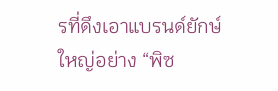รที่ดึงเอาแบรนด์ยักษ์ใหญ่อย่าง “พิซ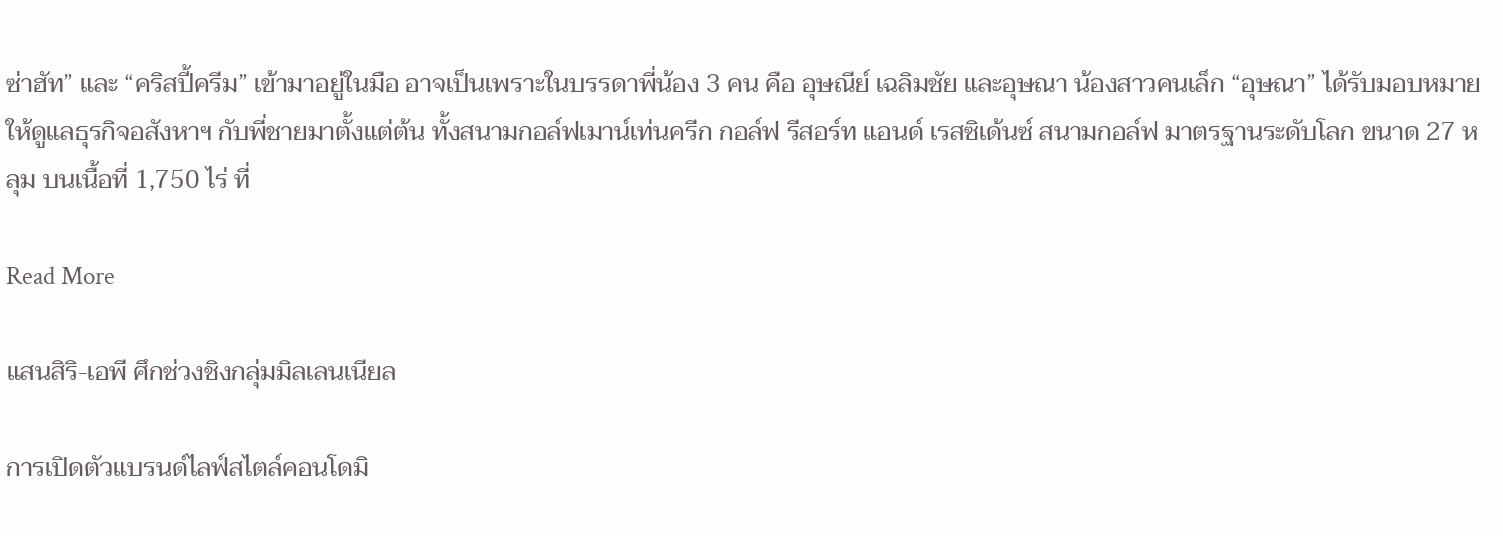ซ่าฮัท” และ “คริสปี้ครีม” เข้ามาอยู่ในมือ อาจเป็นเพราะในบรรดาพี่น้อง 3 คน คือ อุษณีย์ เฉลิมชัย และอุษณา น้องสาวคนเล็ก “อุษณา” ได้รับมอบหมายให้ดูแลธุรกิจอสังหาฯ กับพี่ชายมาตั้งแต่ต้น ทั้งสนามกอล์ฟเมาน์เท่นครีก กอล์ฟ รีสอร์ท แอนด์ เรสซิเด้นซ์ สนามกอล์ฟ มาตรฐานระดับโลก ขนาด 27 หลุม บนเนื้อที่ 1,750 ไร่ ที่

Read More

แสนสิริ-เอพี ศึกช่วงชิงกลุ่มมิลเลนเนียล

การเปิดตัวแบรนด์ไลฟ์สไตล์คอนโดมิ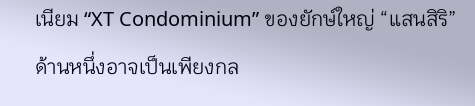เนียม “XT Condominium” ของยักษ์ใหญ่ “แสนสิริ” ด้านหนึ่งอาจเป็นเพียงกล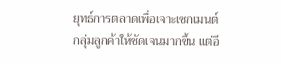ยุทธ์การตลาดเพื่อเจาะเซกเมนต์กลุ่มลูกค้าให้ชัดเจนมากขึ้น แต่อี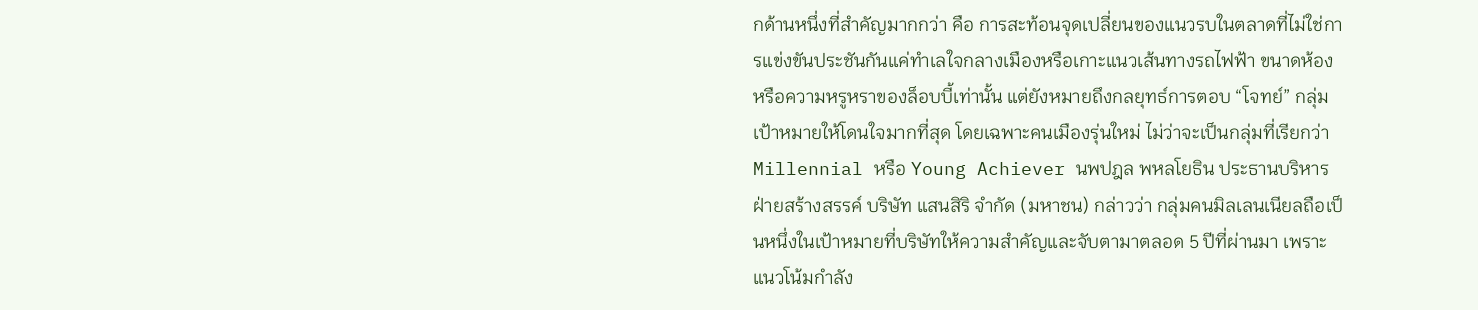กด้านหนึ่งที่สำคัญมากกว่า คือ การสะท้อนจุดเปลี่ยนของแนวรบในตลาดที่ไม่ใช่การแข่งขันประชันกันแค่ทำเลใจกลางเมืองหรือเกาะแนวเส้นทางรถไฟฟ้า ขนาดห้อง หรือความหรูหราของล็อบบี้เท่านั้น แต่ยังหมายถึงกลยุทธ์การตอบ “โจทย์” กลุ่มเป้าหมายให้โดนใจมากที่สุด โดยเฉพาะคนเมืองรุ่นใหม่ ไม่ว่าจะเป็นกลุ่มที่เรียกว่า Millennial หรือ Young Achiever นพปฎล พหลโยธิน ประธานบริหารฝ่ายสร้างสรรค์ บริษัท แสนสิริ จำกัด (มหาชน) กล่าวว่า กลุ่มคนมิลเลนเนียลถือเป็นหนึ่งในเป้าหมายที่บริษัทให้ความสำคัญและจับตามาตลอด 5 ปีที่ผ่านมา เพราะแนวโน้มกำลัง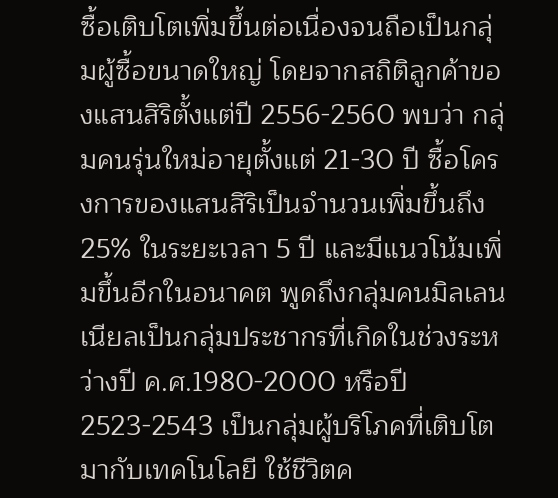ซื้อเติบโตเพิ่มขึ้นต่อเนื่องจนถือเป็นกลุ่มผู้ซื้อขนาดใหญ่ โดยจากสถิติลูกค้าของแสนสิริตั้งแต่ปี 2556-2560 พบว่า กลุ่มคนรุ่นใหม่อายุตั้งแต่ 21-30 ปี ซื้อโครงการของแสนสิริเป็นจำนวนเพิ่มขึ้นถึง 25% ในระยะเวลา 5 ปี และมีแนวโน้มเพิ่มขึ้นอีกในอนาคต พูดถึงกลุ่มคนมิลเลนเนียลเป็นกลุ่มประชากรที่เกิดในช่วงระหว่างปี ค.ศ.1980-2000 หรือปี 2523-2543 เป็นกลุ่มผู้บริโภคที่เติบโตมากับเทคโนโลยี ใช้ชีวิตค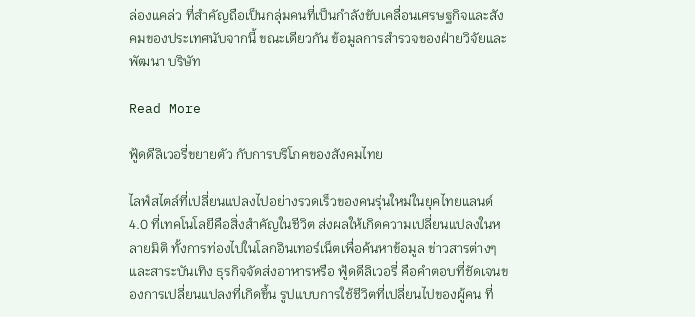ล่องแคล่ว ที่สำคัญถือเป็นกลุ่มคนที่เป็นกำลังขับเคลื่อนเศรษฐกิจและสังคมของประเทศนับจากนี้ ขณะเดียวกัน ข้อมูลการสำรวจของฝ่ายวิจัยและพัฒนา บริษัท

Read More

ฟู้ดดีลิเวอรี่ขยายตัว กับการบริโภคของสังคมไทย

ไลฟ์สไตล์ที่เปลี่ยนแปลงไปอย่างรวดเร็วของคนรุ่นใหม่ในยุคไทยแลนด์ 4.0 ที่เทคโนโลยีคือสิ่งสำคัญในชีวิต ส่งผลให้เกิดความเปลี่ยนแปลงในหลายมิติ ทั้งการท่องไปในโลกอินเทอร์เน็ตเพื่อค้นหาข้อมูล ข่าวสารต่างๆ และสาระบันเทิง ธุรกิจจัดส่งอาหารหรือ ฟู้ดดีลิเวอรี่ คือคำตอบที่ชัดเจนของการเปลี่ยนแปลงที่เกิดขึ้น รูปแบบการใช้ชีวิตที่เปลี่ยนไปของผู้คน ที่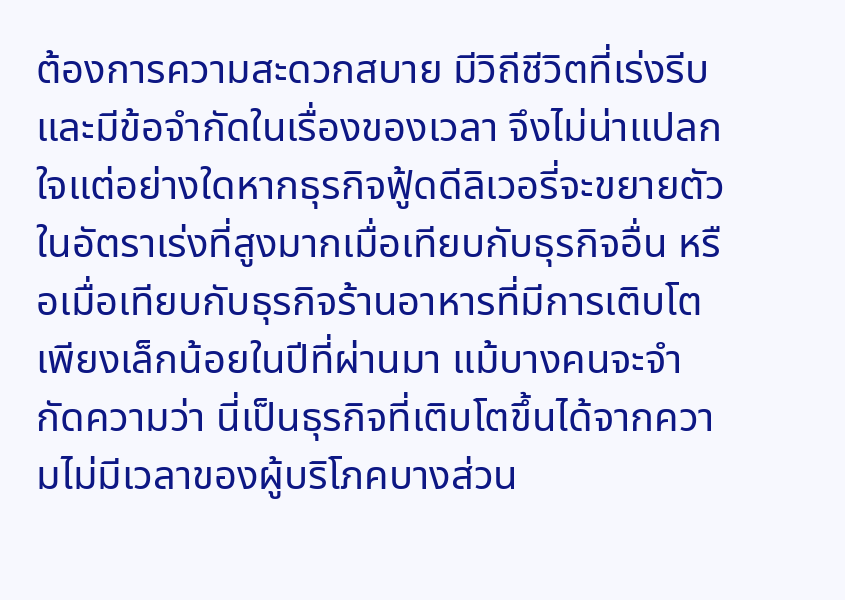ต้องการความสะดวกสบาย มีวิถีชีวิตที่เร่งรีบ และมีข้อจำกัดในเรื่องของเวลา จึงไม่น่าแปลกใจแต่อย่างใดหากธุรกิจฟู้ดดีลิเวอรี่จะขยายตัวในอัตราเร่งที่สูงมากเมื่อเทียบกับธุรกิจอื่น หรือเมื่อเทียบกับธุรกิจร้านอาหารที่มีการเติบโตเพียงเล็กน้อยในปีที่ผ่านมา แม้บางคนจะจำกัดความว่า นี่เป็นธุรกิจที่เติบโตขึ้นได้จากความไม่มีเวลาของผู้บริโภคบางส่วน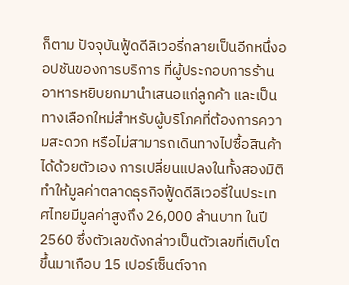ก็ตาม ปัจจุบันฟู้ดดีลิเวอรี่กลายเป็นอีกหนึ่งออปชันของการบริการ ที่ผู้ประกอบการร้านอาหารหยิบยกมานำเสนอแก่ลูกค้า และเป็นทางเลือกใหม่สำหรับผู้บริโภคที่ต้องการความสะดวก หรือไม่สามารถเดินทางไปซื้อสินค้าได้ด้วยตัวเอง การเปลี่ยนแปลงในทั้งสองมิติทำให้มูลค่าตลาดธุรกิจฟู้ดดีลิเวอรี่ในประเทศไทยมีมูลค่าสูงถึง 26,000 ล้านบาท ในปี 2560 ซึ่งตัวเลขดังกล่าวเป็นตัวเลขที่เติบโตขึ้นมาเกือบ 15 เปอร์เซ็นต์จาก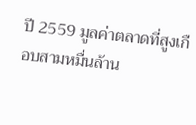ปี 2559 มูลค่าตลาดที่สูงเกือบสามหมื่นล้าน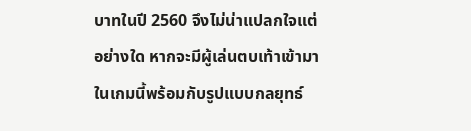บาทในปี 2560 จึงไม่น่าแปลกใจแต่อย่างใด หากจะมีผู้เล่นตบเท้าเข้ามาในเกมนี้พร้อมกับรูปแบบกลยุทธ์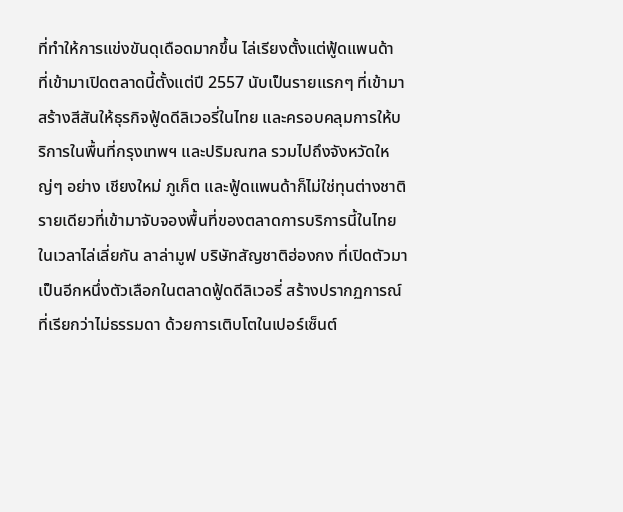ที่ทำให้การแข่งขันดุเดือดมากขึ้น ไล่เรียงตั้งแต่ฟู้ดแพนด้า ที่เข้ามาเปิดตลาดนี้ตั้งแต่ปี 2557 นับเป็นรายแรกๆ ที่เข้ามาสร้างสีสันให้ธุรกิจฟู้ดดีลิเวอรี่ในไทย และครอบคลุมการให้บริการในพื้นที่กรุงเทพฯ และปริมณฑล รวมไปถึงจังหวัดใหญ่ๆ อย่าง เชียงใหม่ ภูเก็ต และฟู้ดแพนด้าก็ไม่ใช่ทุนต่างชาติรายเดียวที่เข้ามาจับจองพื้นที่ของตลาดการบริการนี้ในไทย ในเวลาไล่เลี่ยกัน ลาล่ามูฟ บริษัทสัญชาติฮ่องกง ที่เปิดตัวมาเป็นอีกหนึ่งตัวเลือกในตลาดฟู้ดดีลิเวอรี่ สร้างปรากฏการณ์ที่เรียกว่าไม่ธรรมดา ด้วยการเติบโตในเปอร์เซ็นต์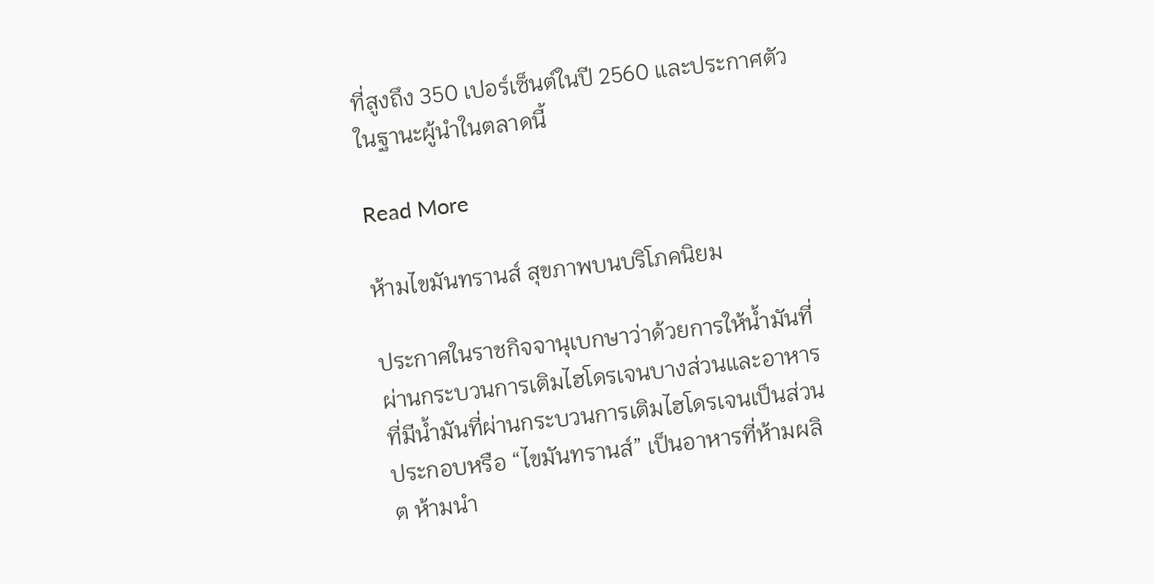ที่สูงถึง 350 เปอร์เซ็นต์ในปี 2560 และประกาศตัวในฐานะผู้นำในตลาดนี้

Read More

ห้ามไขมันทรานส์ สุขภาพบนบริโภคนิยม

ประกาศในราชกิจจานุเบกษาว่าด้วยการให้น้ำมันที่ผ่านกระบวนการเติมไฮโดรเจนบางส่วนและอาหารที่มีน้ำมันที่ผ่านกระบวนการเติมไฮโดรเจนเป็นส่วนประกอบหรือ “ไขมันทรานส์” เป็นอาหารที่ห้ามผลิต ห้ามนำ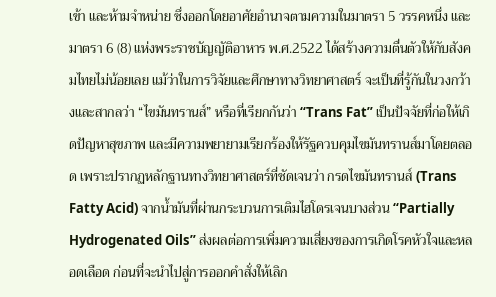เข้า และห้ามจำหน่าย ซึ่งออกโดยอาศัยอำนาจตามความในมาตรา 5 วรรคหนึ่ง และมาตรา 6 (8) แห่งพระราชบัญญัติอาหาร พ.ศ.2522 ได้สร้างความตื่นตัวให้กับสังคมไทยไม่น้อยเลย แม้ว่าในการวิจัยและศึกษาทางวิทยาศาสตร์ จะเป็นที่รู้กันในวงกว้างและสากลว่า “ไขมันทรานส์” หรือที่เรียกกันว่า “Trans Fat” เป็นปัจจัยที่ก่อให้เกิดปัญหาสุขภาพ และมีความพยายามเรียกร้องให้รัฐควบคุมไขมันทรานส์มาโดยตลอด เพราะปรากฏหลักฐานทางวิทยาศาสตร์ที่ชัดเจนว่า กรดไขมันทรานส์ (Trans Fatty Acid) จากน้ำมันที่ผ่านกระบวนการเติมไฮโดรเจนบางส่วน “Partially Hydrogenated Oils” ส่งผลต่อการเพิ่มความเสี่ยงของการเกิดโรคหัวใจและหลอดเลือด ก่อนที่จะนำไปสู่การออกคำสั่งให้เลิก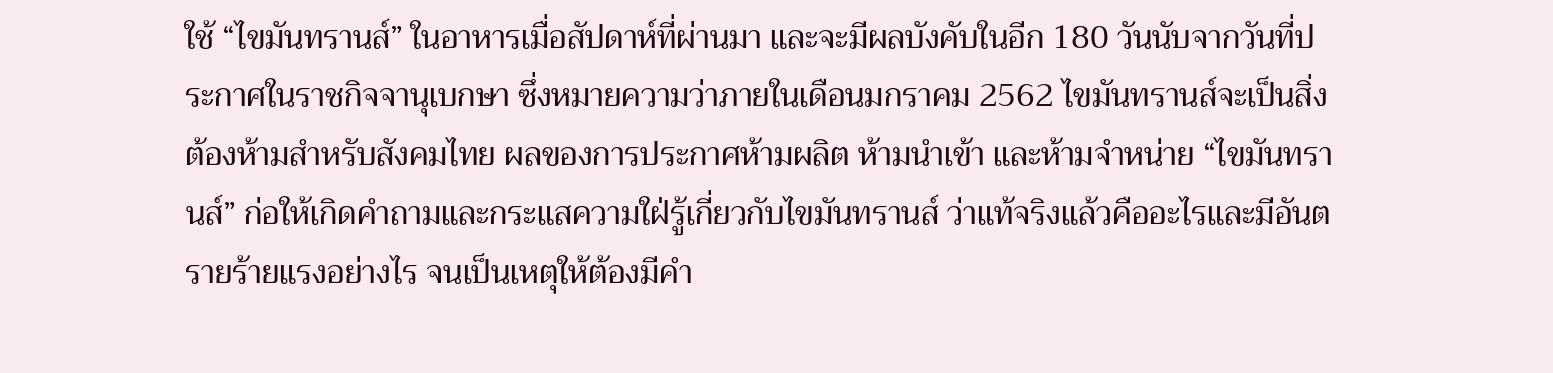ใช้ “ไขมันทรานส์” ในอาหารเมื่อสัปดาห์ที่ผ่านมา และจะมีผลบังคับในอีก 180 วันนับจากวันที่ประกาศในราชกิจจานุเบกษา ซึ่งหมายความว่าภายในเดือนมกราคม 2562 ไขมันทรานส์จะเป็นสิ่งต้องห้ามสำหรับสังคมไทย ผลของการประกาศห้ามผลิต ห้ามนำเข้า และห้ามจำหน่าย “ไขมันทรานส์” ก่อให้เกิดคำถามและกระแสความใฝ่รู้เกี่ยวกับไขมันทรานส์ ว่าแท้จริงแล้วคืออะไรและมีอันตรายร้ายแรงอย่างไร จนเป็นเหตุให้ต้องมีคำ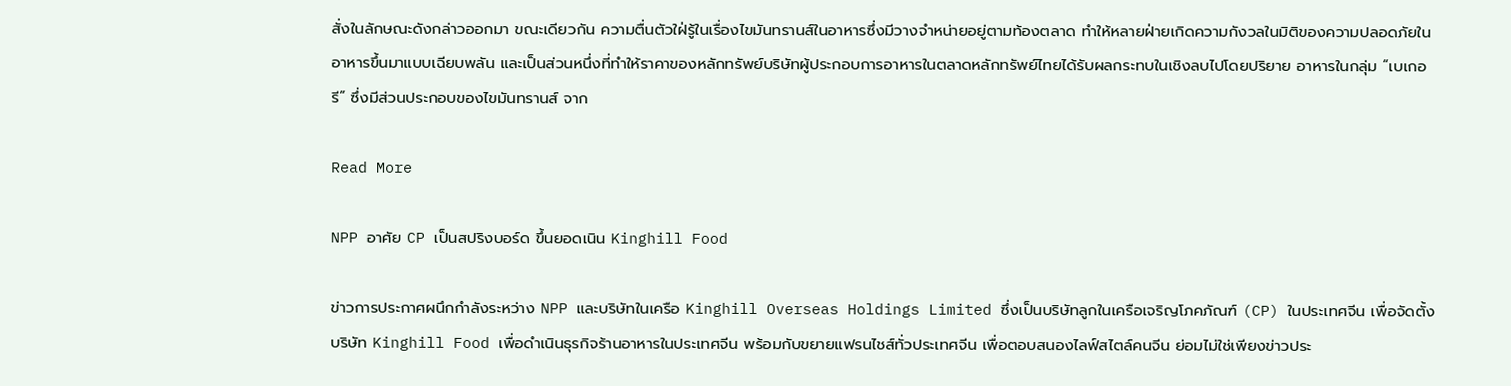สั่งในลักษณะดังกล่าวออกมา ขณะเดียวกัน ความตื่นตัวใฝ่รู้ในเรื่องไขมันทรานส์ในอาหารซึ่งมีวางจำหน่ายอยู่ตามท้องตลาด ทำให้หลายฝ่ายเกิดความกังวลในมิติของความปลอดภัยในอาหารขึ้นมาแบบเฉียบพลัน และเป็นส่วนหนึ่งที่ทำให้ราคาของหลักทรัพย์บริษัทผู้ประกอบการอาหารในตลาดหลักทรัพย์ไทยได้รับผลกระทบในเชิงลบไปโดยปริยาย อาหารในกลุ่ม “เบเกอรี” ซึ่งมีส่วนประกอบของไขมันทรานส์ จาก

Read More

NPP อาศัย CP เป็นสปริงบอร์ด ขึ้นยอดเนิน Kinghill Food

ข่าวการประกาศผนึกกำลังระหว่าง NPP และบริษัทในเครือ Kinghill Overseas Holdings Limited ซึ่งเป็นบริษัทลูกในเครือเจริญโภคภัณฑ์ (CP) ในประเทศจีน เพื่อจัดตั้งบริษัท Kinghill Food เพื่อดำเนินธุรกิจร้านอาหารในประเทศจีน พร้อมกับขยายแฟรนไชส์ทั่วประเทศจีน เพื่อตอบสนองไลฟ์สไตล์คนจีน ย่อมไม่ใช่เพียงข่าวประ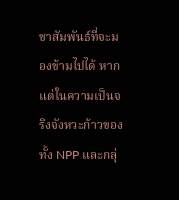ชาสัมพันธ์ที่จะมองข้ามไปได้ หากแต่ในความเป็นจริงจังหวะก้าวของทั้ง NPP และกลุ่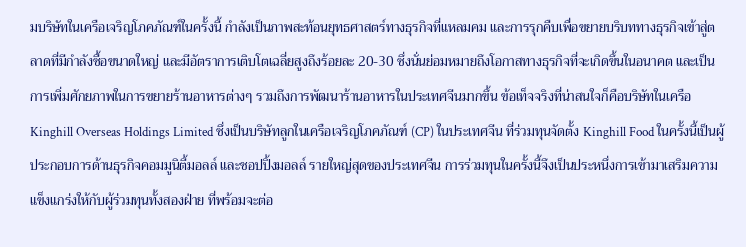มบริษัทในเครือเจริญโภคภัณฑ์ในครั้งนี้ กำลังเป็นภาพสะท้อนยุทธศาสตร์ทางธุรกิจที่แหลมคม และการรุกคืบเพื่อขยายบริบททางธุรกิจเข้าสู่ตลาดที่มีกำลังซื้อขนาดใหญ่ และมีอัตราการเติบโตเฉลี่ยสูงถึงร้อยละ 20-30 ซึ่งนั่นย่อมหมายถึงโอกาสทางธุรกิจที่จะเกิดขึ้นในอนาคต และเป็นการเพิ่มศักยภาพในการขยายร้านอาหารต่างๆ รวมถึงการพัฒนาร้านอาหารในประเทศจีนมากขึ้น ข้อเท็จจริงที่น่าสนใจก็คือบริษัทในเครือ Kinghill Overseas Holdings Limited ซึ่งเป็นบริษัทลูกในเครือเจริญโภคภัณฑ์ (CP) ในประเทศจีน ที่ร่วมทุนจัดตั้ง Kinghill Food ในครั้งนี้เป็นผู้ประกอบการด้านธุรกิจคอมมูนิตี้มอลล์ และชอปปิ้งมอลล์ รายใหญ่สุดของประเทศจีน การร่วมทุนในครั้งนี้จึงเป็นประหนึ่งการเข้ามาเสริมความแข็งแกร่งให้กับผู้ร่วมทุนทั้งสองฝ่าย ที่พร้อมจะต่อ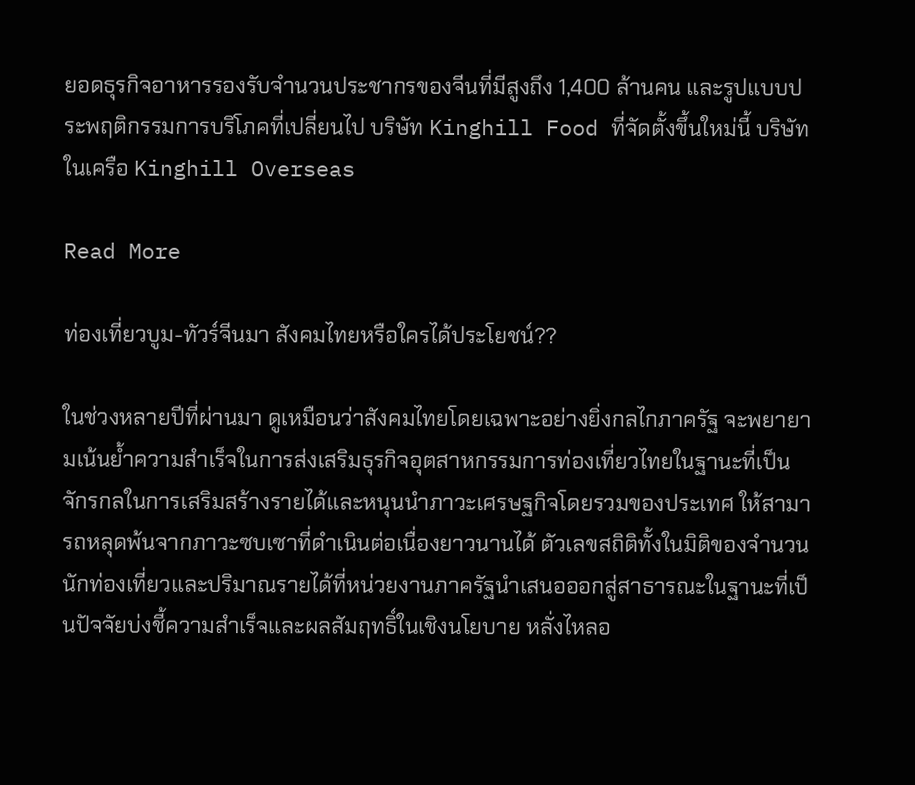ยอดธุรกิจอาหารรองรับจำนวนประชากรของจีนที่มีสูงถึง 1,400 ล้านคน และรูปแบบประพฤติกรรมการบริโภคที่เปลี่ยนไป บริษัท Kinghill Food ที่จัดตั้งขึ้นใหม่นี้ บริษัทในเครือ Kinghill Overseas

Read More

ท่องเที่ยวบูม-ทัวร์จีนมา สังคมไทยหรือใครได้ประโยชน์??

ในช่วงหลายปีที่ผ่านมา ดูเหมือนว่าสังคมไทยโดยเฉพาะอย่างยิ่งกลไกภาครัฐ จะพยายามเน้นย้ำความสำเร็จในการส่งเสริมธุรกิจอุตสาหกรรมการท่องเที่ยวไทยในฐานะที่เป็นจักรกลในการเสริมสร้างรายได้และหนุนนำภาวะเศรษฐกิจโดยรวมของประเทศ ให้สามารถหลุดพ้นจากภาวะซบเซาที่ดำเนินต่อเนื่องยาวนานได้ ตัวเลขสถิติทั้งในมิติของจำนวนนักท่องเที่ยวและปริมาณรายได้ที่หน่วยงานภาครัฐนำเสนอออกสู่สาธารณะในฐานะที่เป็นปัจจัยบ่งชี้ความสำเร็จและผลสัมฤทธิ์ในเชิงนโยบาย หลั่งไหลอ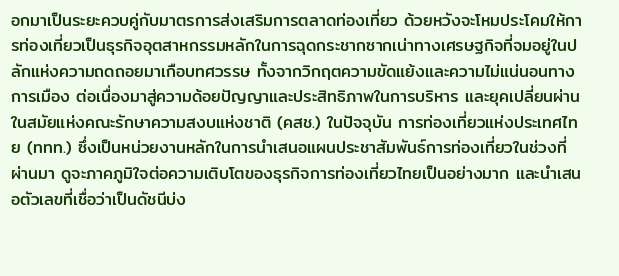อกมาเป็นระยะควบคู่กับมาตรการส่งเสริมการตลาดท่องเที่ยว ด้วยหวังจะโหมประโคมให้การท่องเที่ยวเป็นธุรกิจอุตสาหกรรมหลักในการฉุดกระชากซากเน่าทางเศรษฐกิจที่จมอยู่ในปลักแห่งความถดถอยมาเกือบทศวรรษ ทั้งจากวิกฤตความขัดแย้งและความไม่แน่นอนทางการเมือง ต่อเนื่องมาสู่ความด้อยปัญญาและประสิทธิภาพในการบริหาร และยุคเปลี่ยนผ่านในสมัยแห่งคณะรักษาความสงบแห่งชาติ (คสช.) ในปัจจุบัน การท่องเที่ยวแห่งประเทศไทย (ททท.) ซึ่งเป็นหน่วยงานหลักในการนำเสนอแผนประชาสัมพันธ์การท่องเที่ยวในช่วงที่ผ่านมา ดูจะภาคภูมิใจต่อความเติบโตของธุรกิจการท่องเที่ยวไทยเป็นอย่างมาก และนำเสนอตัวเลขที่เชื่อว่าเป็นดัชนีบ่ง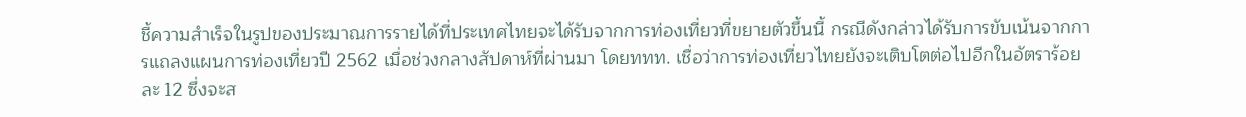ชี้ความสำเร็จในรูปของประมาณการรายได้ที่ประเทศไทยจะได้รับจากการท่องเที่ยวที่ขยายตัวขึ้นนี้ กรณีดังกล่าวได้รับการขับเน้นจากการแถลงแผนการท่องเที่ยวปี 2562 เมื่อช่วงกลางสัปดาห์ที่ผ่านมา โดยททท. เชื่อว่าการท่องเที่ยวไทยยังจะเติบโตต่อไปอีกในอัตราร้อยละ 12 ซึ่งจะส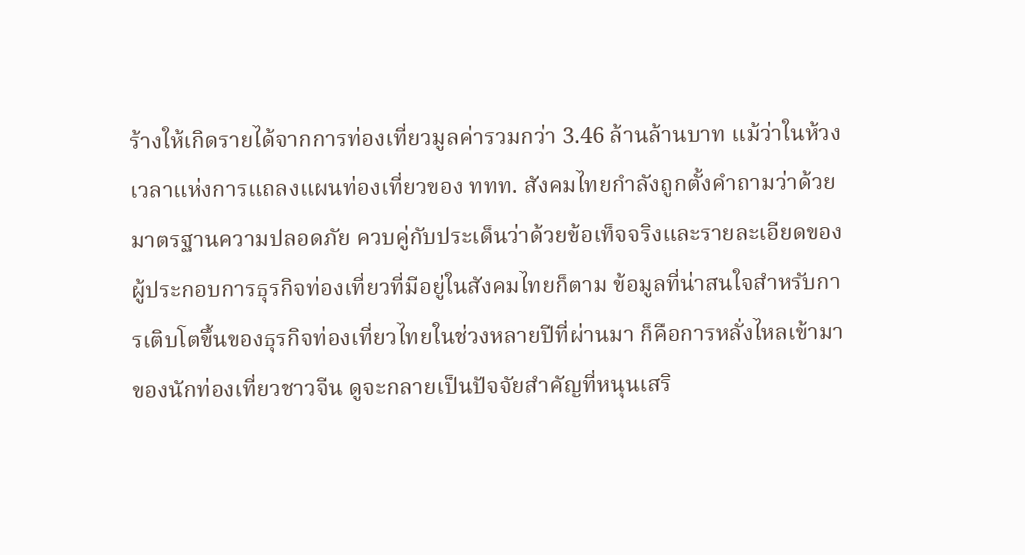ร้างให้เกิดรายได้จากการท่องเที่ยวมูลค่ารวมกว่า 3.46 ล้านล้านบาท แม้ว่าในห้วงเวลาแห่งการแถลงแผนท่องเที่ยวของ ททท. สังคมไทยกำลังถูกตั้งคำถามว่าด้วยมาตรฐานความปลอดภัย ควบคู่กับประเด็นว่าด้วยข้อเท็จจริงและรายละเอียดของผู้ประกอบการธุรกิจท่องเที่ยวที่มีอยู่ในสังคมไทยก็ตาม ข้อมูลที่น่าสนใจสำหรับการเติบโตขึ้นของธุรกิจท่องเที่ยวไทยในช่วงหลายปีที่ผ่านมา ก็คือการหลั่งไหลเข้ามาของนักท่องเที่ยวชาวจีน ดูจะกลายเป็นปัจจัยสำคัญที่หนุนเสริ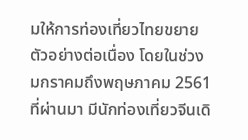มให้การท่องเที่ยวไทยขยายตัวอย่างต่อเนื่อง โดยในช่วงมกราคมถึงพฤษภาคม 2561 ที่ผ่านมา มีนักท่องเที่ยวจีนเดิ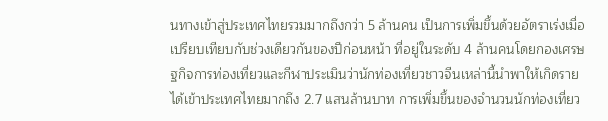นทางเข้าสู่ประเทศไทยรวมมากถึงกว่า 5 ล้านคน เป็นการเพิ่มขึ้นด้วยอัตราเร่งเมื่อเปรียบเทียบกับช่วงเดียวกันของปีก่อนหน้า ที่อยู่ในระดับ 4 ล้านคนโดยกองเศรษฐกิจการท่องเที่ยวและกีฬาประเมินว่านักท่องเที่ยวชาวจีนเหล่านี้นำพาให้เกิดรายได้เข้าประเทศไทยมากถึง 2.7 แสนล้านบาท การเพิ่มขึ้นของจำนวนนักท่องเที่ยว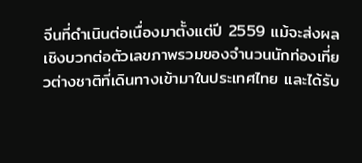จีนที่ดำเนินต่อเนื่องมาตั้งแต่ปี 2559 แม้จะส่งผลเชิงบวกต่อตัวเลขภาพรวมของจำนวนนักท่องเที่ยวต่างชาติที่เดินทางเข้ามาในประเทศไทย และได้รับ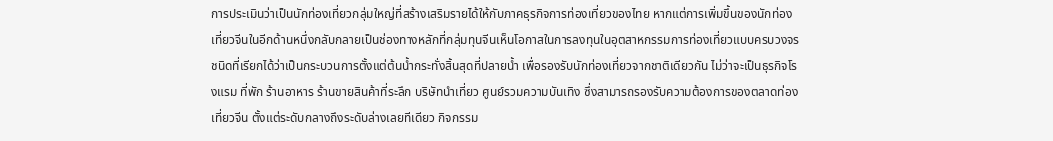การประเมินว่าเป็นนักท่องเที่ยวกลุ่มใหญ่ที่สร้างเสริมรายได้ให้กับภาคธุรกิจการท่องเที่ยวของไทย หากแต่การเพิ่มขึ้นของนักท่องเที่ยวจีนในอีกด้านหนึ่งกลับกลายเป็นช่องทางหลักที่กลุ่มทุนจีนเห็นโอกาสในการลงทุนในอุตสาหกรรมการท่องเที่ยวแบบครบวงจร ชนิดที่เรียกได้ว่าเป็นกระบวนการตั้งแต่ต้นน้ำกระทั่งสิ้นสุดที่ปลายน้ำ เพื่อรองรับนักท่องเที่ยวจากชาติเดียวกัน ไม่ว่าจะเป็นธุรกิจโรงแรม ที่พัก ร้านอาหาร ร้านขายสินค้าที่ระลึก บริษัทนำเที่ยว ศูนย์รวมความบันเทิง ซึ่งสามารถรองรับความต้องการของตลาดท่องเที่ยวจีน ตั้งแต่ระดับกลางถึงระดับล่างเลยทีเดียว กิจกรรม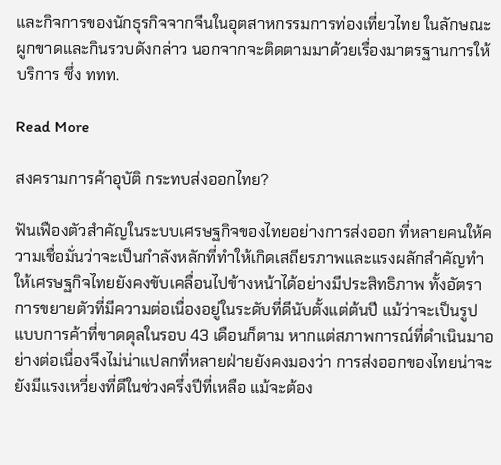และกิจการของนักธุรกิจจากจีนในอุตสาหกรรมการท่องเที่ยวไทย ในลักษณะผูกขาดและกินรวบดังกล่าว นอกจากจะติดตามมาด้วยเรื่องมาตรฐานการให้บริการ ซึ่ง ททท.

Read More

สงครามการค้าอุบัติ กระทบส่งออกไทย?

ฟันเฟืองตัวสำคัญในระบบเศรษฐกิจของไทยอย่างการส่งออก ที่หลายคนให้ความเชื่อมั่นว่าจะเป็นกำลังหลักที่ทำให้เกิดเสถียรภาพและแรงผลักสำคัญทำให้เศรษฐกิจไทยยังคงขับเคลื่อนไปข้างหน้าได้อย่างมีประสิทธิภาพ ทั้งอัตราการขยายตัวที่มีความต่อเนื่องอยู่ในระดับที่ดีนับตั้งแต่ต้นปี แม้ว่าจะเป็นรูปแบบการค้าที่ขาดดุลในรอบ 43 เดือนก็ตาม หากแต่สภาพการณ์ที่ดำเนินมาอย่างต่อเนื่องจึงไม่น่าแปลกที่หลายฝ่ายยังคงมองว่า การส่งออกของไทยน่าจะยังมีแรงเหวี่ยงที่ดีในช่วงครึ่งปีที่เหลือ แม้จะต้อง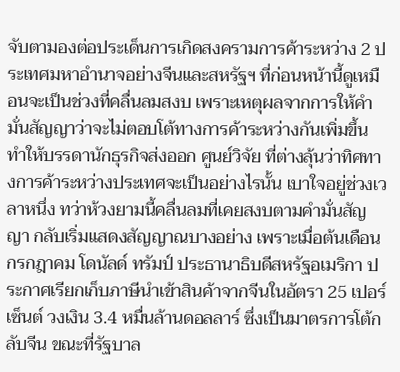จับตามองต่อประเด็นการเกิดสงครามการค้าระหว่าง 2 ประเทศมหาอำนาจอย่างจีนและสหรัฐฯ ที่ก่อนหน้านี้ดูเหมือนจะเป็นช่วงที่คลื่นลมสงบ เพราะเหตุผลจากการให้คำมั่นสัญญาว่าจะไม่ตอบโต้ทางการค้าระหว่างกันเพิ่มขึ้น ทำให้บรรดานักธุรกิจส่งออก ศูนย์วิจัย ที่ต่างลุ้นว่าทิศทางการค้าระหว่างประเทศจะเป็นอย่างไรนั้น เบาใจอยู่ช่วงเวลาหนึ่ง ทว่าห้วงยามนี้คลื่นลมที่เคยสงบตามคำมั่นสัญญา กลับเริ่มแสดงสัญญาณบางอย่าง เพราะเมื่อต้นเดือนกรกฎาคม โดนัลด์ ทรัมป์ ประธานาธิบดีสหรัฐอเมริกา ประกาศเรียกเก็บภาษีนำเข้าสินค้าจากจีนในอัตรา 25 เปอร์เซ็นต์ วงเงิน 3.4 หมื่นล้านดอลลาร์ ซึ่งเป็นมาตรการโต้กลับจีน ขณะที่รัฐบาล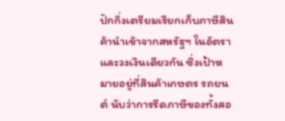ปักกิ่งเตรียมเรียกเก็บภาษีสินค้านำเข้าจากสหรัฐฯ ในอัตราและวงเงินเดียวกัน ซึ่งเป้าหมายอยู่ที่สินค้าเกษตร รถยนต์ นับว่าการรีดภาษีของทั้งสอ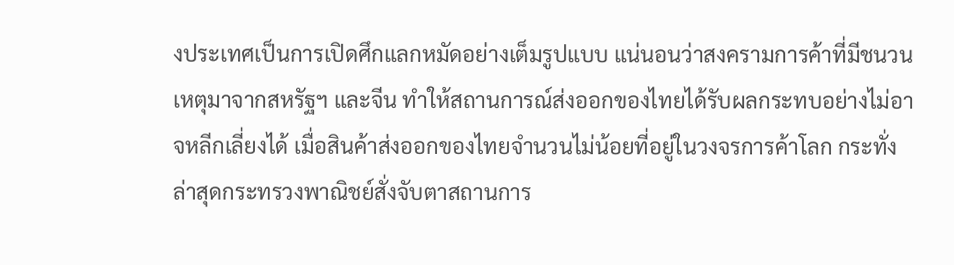งประเทศเป็นการเปิดศึกแลกหมัดอย่างเต็มรูปแบบ แน่นอนว่าสงครามการค้าที่มีชนวนเหตุมาจากสหรัฐฯ และจีน ทำให้สถานการณ์ส่งออกของไทยได้รับผลกระทบอย่างไม่อาจหลีกเลี่ยงได้ เมื่อสินค้าส่งออกของไทยจำนวนไม่น้อยที่อยู่ในวงจรการค้าโลก กระทั่งล่าสุดกระทรวงพาณิชย์สั่งจับตาสถานการ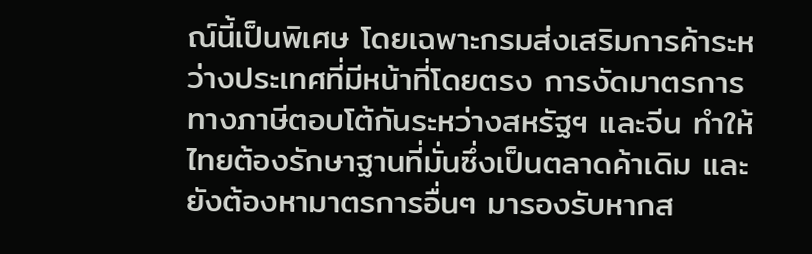ณ์นี้เป็นพิเศษ โดยเฉพาะกรมส่งเสริมการค้าระหว่างประเทศที่มีหน้าที่โดยตรง การงัดมาตรการทางภาษีตอบโต้กันระหว่างสหรัฐฯ และจีน ทำให้ไทยต้องรักษาฐานที่มั่นซึ่งเป็นตลาดค้าเดิม และยังต้องหามาตรการอื่นๆ มารองรับหากส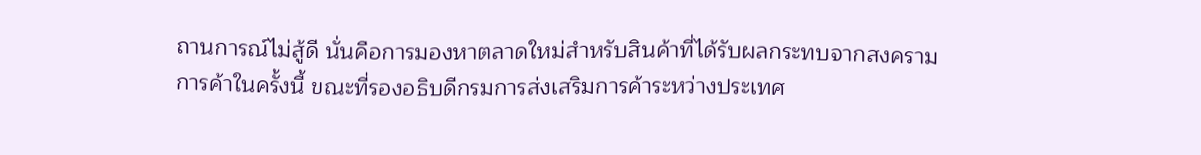ถานการณ์ไม่สู้ดี นั่นคือการมองหาตลาดใหม่สำหรับสินค้าที่ได้รับผลกระทบจากสงครามการค้าในครั้งนี้ ขณะที่รองอธิบดีกรมการส่งเสริมการค้าระหว่างประเทศ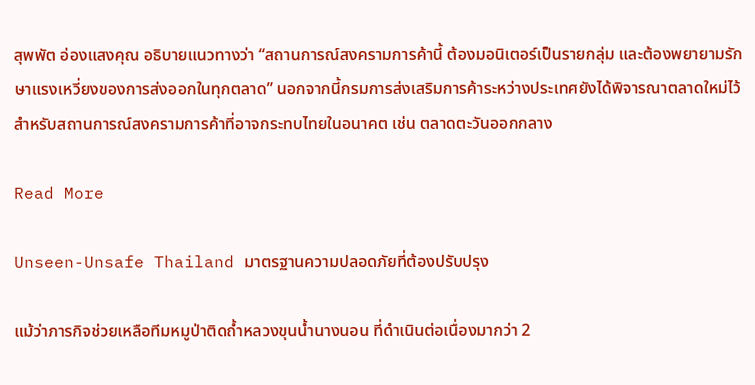สุพพัต อ่องแสงคุณ อธิบายแนวทางว่า “สถานการณ์สงครามการค้านี้ ต้องมอนิเตอร์เป็นรายกลุ่ม และต้องพยายามรักษาแรงเหวี่ยงของการส่งออกในทุกตลาด” นอกจากนี้กรมการส่งเสริมการค้าระหว่างประเทศยังได้พิจารณาตลาดใหม่ไว้สำหรับสถานการณ์สงครามการค้าที่อาจกระทบไทยในอนาคต เช่น ตลาดตะวันออกกลาง

Read More

Unseen-Unsafe Thailand มาตรฐานความปลอดภัยที่ต้องปรับปรุง

แม้ว่าภารกิจช่วยเหลือทีมหมูป่าติดถ้ำหลวงขุนน้ำนางนอน ที่ดำเนินต่อเนื่องมากว่า 2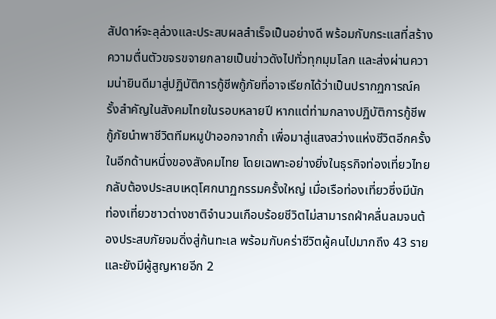สัปดาห์จะลุล่วงและประสบผลสำเร็จเป็นอย่างดี พร้อมกับกระแสที่สร้างความตื่นตัวขจรขจายกลายเป็นข่าวดังไปทั่วทุกมุมโลก และส่งผ่านความน่ายินดีมาสู่ปฏิบัติการกู้ชีพกู้ภัยที่อาจเรียกได้ว่าเป็นปรากฏการณ์ครั้งสำคัญในสังคมไทยในรอบหลายปี หากแต่ท่ามกลางปฏิบัติการกู้ชีพกู้ภัยนำพาชีวิตทีมหมูป่าออกจากถ้ำ เพื่อมาสู่แสงสว่างแห่งชีวิตอีกครั้ง ในอีกด้านหนึ่งของสังคมไทย โดยเฉพาะอย่างยิ่งในธุรกิจท่องเที่ยวไทยกลับต้องประสบเหตุโศกนาฏกรรมครั้งใหญ่ เมื่อเรือท่องเที่ยวซึ่งมีนักท่องเที่ยวชาวต่างชาติจำนวนเกือบร้อยชีวิตไม่สามารถฝ่าคลื่นลมจนต้องประสบภัยจมดิ่งสู่ก้นทะเล พร้อมกับคร่าชีวิตผู้คนไปมากถึง 43 ราย และยังมีผู้สูญหายอีก 2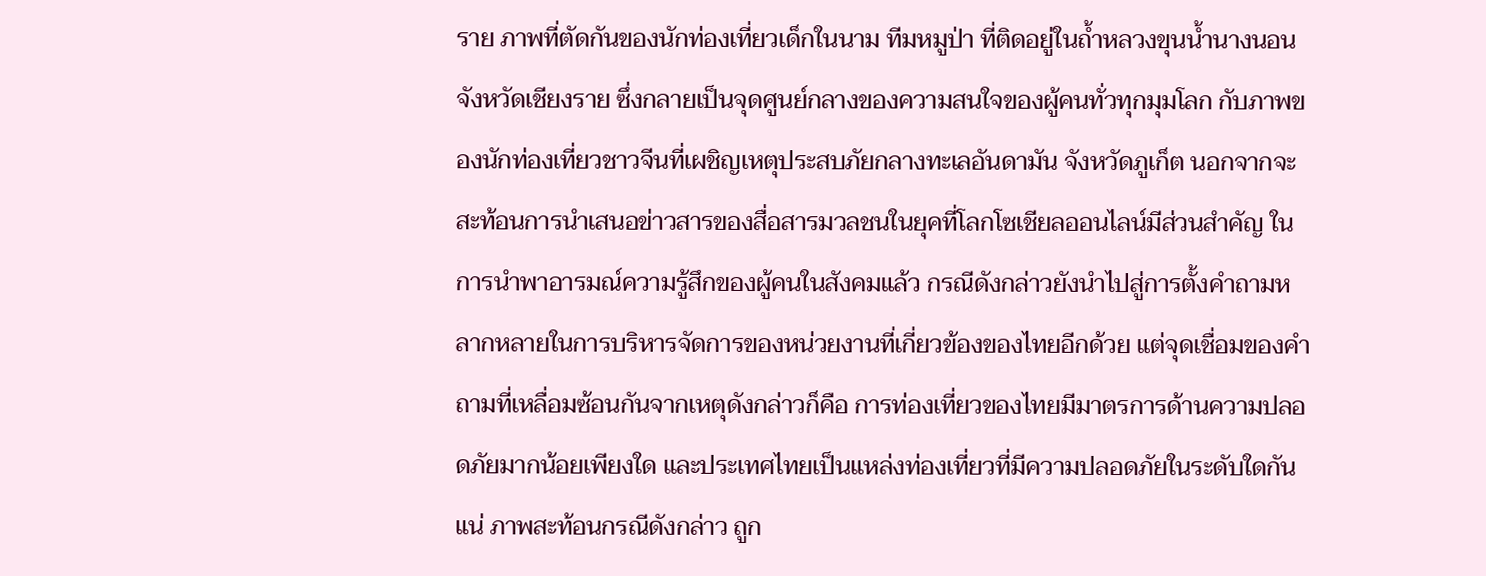ราย ภาพที่ตัดกันของนักท่องเที่ยวเด็กในนาม ทีมหมูป่า ที่ติดอยู่ในถ้ำหลวงขุนน้ำนางนอน จังหวัดเชียงราย ซึ่งกลายเป็นจุดศูนย์กลางของความสนใจของผู้คนทั่วทุกมุมโลก กับภาพของนักท่องเที่ยวชาวจีนที่เผชิญเหตุประสบภัยกลางทะเลอันดามัน จังหวัดภูเก็ต นอกจากจะสะท้อนการนำเสนอข่าวสารของสื่อสารมวลชนในยุคที่โลกโซเชียลออนไลน์มีส่วนสำคัญ ในการนำพาอารมณ์ความรู้สึกของผู้คนในสังคมแล้ว กรณีดังกล่าวยังนำไปสู่การตั้งคำถามหลากหลายในการบริหารจัดการของหน่วยงานที่เกี่ยวข้องของไทยอีกด้วย แต่จุดเชื่อมของคำถามที่เหลื่อมซ้อนกันจากเหตุดังกล่าวก็คือ การท่องเที่ยวของไทยมีมาตรการด้านความปลอดภัยมากน้อยเพียงใด และประเทศไทยเป็นแหล่งท่องเที่ยวที่มีความปลอดภัยในระดับใดกันแน่ ภาพสะท้อนกรณีดังกล่าว ถูก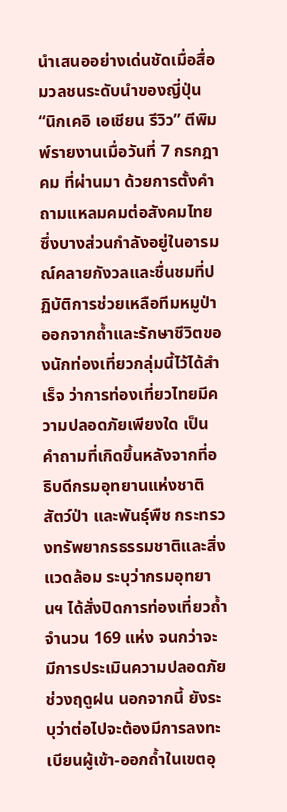นำเสนออย่างเด่นชัดเมื่อสื่อมวลชนระดับนำของญี่ปุ่น “นิกเคอิ เอเชียน รีวิว” ตีพิมพ์รายงานเมื่อวันที่ 7 กรกฎาคม ที่ผ่านมา ด้วยการตั้งคำถามแหลมคมต่อสังคมไทย ซึ่งบางส่วนกำลังอยู่ในอารมณ์คลายกังวลและชื่นชมที่ปฏิบัติการช่วยเหลือทีมหมูป่าออกจากถ้ำและรักษาชีวิตของนักท่องเที่ยวกลุ่มนี้ไว้ได้สำเร็จ ว่าการท่องเที่ยวไทยมีความปลอดภัยเพียงใด เป็นคำถามที่เกิดขึ้นหลังจากที่อธิบดีกรมอุทยานแห่งชาติ สัตว์ป่า และพันธุ์พืช กระทรวงทรัพยากรธรรมชาติและสิ่งแวดล้อม ระบุว่ากรมอุทยานฯ ได้สั่งปิดการท่องเที่ยวถ้ำจำนวน 169 แห่ง จนกว่าจะมีการประเมินความปลอดภัยช่วงฤดูฝน นอกจากนี้ ยังระบุว่าต่อไปจะต้องมีการลงทะเบียนผู้เข้า-ออกถ้ำในเขตอุ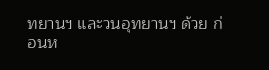ทยานฯ และวนอุทยานฯ ด้วย ก่อนห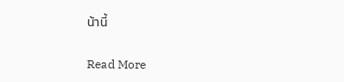น้านี้

Read More